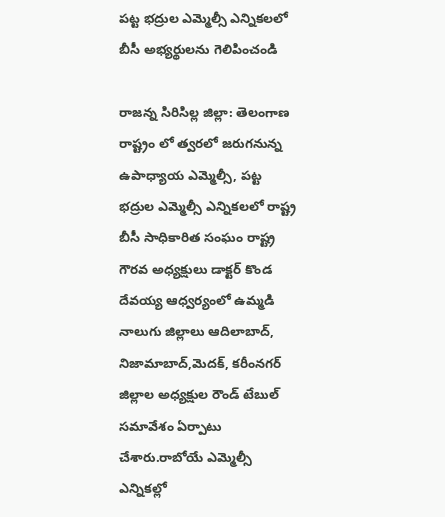పట్ట భద్రుల ఎమ్మెల్సీ ఎన్నికలలో బీసీ అభ్యర్థులను గెలిపించండి

రాజన్న సిరిసిల్ల జిల్లా: తెలంగాణ రాష్ట్రం లో త్వరలో జరుగనున్న ఉపాధ్యాయ ఎమ్మెల్సీ, పట్ట భద్రుల ఎమ్మెల్సీ ఎన్నికలలో రాష్ట్ర బీసీ సాధికారిత సంఘం రాష్ట్ర గౌరవ అధ్యక్షులు డాక్టర్ కొండ దేవయ్య ఆధ్వర్యంలో ఉమ్మడి నాలుగు జిల్లాలు ఆదిలాబాద్, నిజామాబాద్,మెదక్, కరీంనగర్ జిల్లాల అధ్యక్షుల రౌండ్ టేబుల్ సమావేశం ఏర్పాటు చేశారు.రాబోయే ఎమ్మెల్సీ ఎన్నికల్లో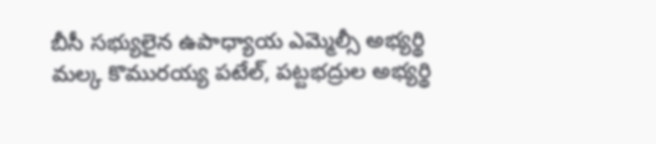బీసీ సభ్యులైన ఉపాధ్యాయ ఎమ్మెల్సీ అభ్యర్థి మల్క కొమురయ్య పటేల్, పట్టభద్రుల అభ్యర్థి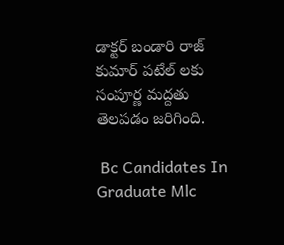డాక్టర్ బండారి రాజ్ కుమార్ పటేల్ లకు సంపూర్ణ మద్దతు తెలపడం జరిగింది.

 Bc Candidates In Graduate Mlc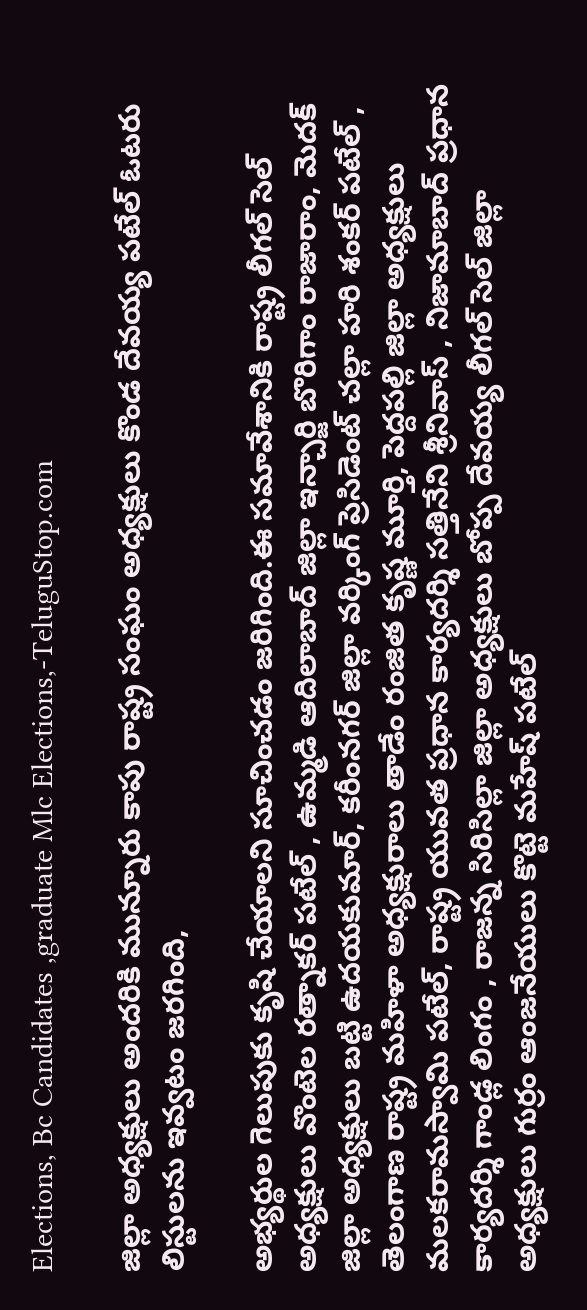Elections, Bc Candidates ,graduate Mlc Elections,-TeluguStop.com

జిల్లా అధ్యక్షులు అందరికి మున్నూరు కాపు రాష్ట్ర సంఘం అధ్యక్షులు కొండ దేవయ్య పటేల్ ఓటరు లిస్టులను ఇవ్వటం జరగింది,

అభ్యర్థుల గెలుపుకు కృషి చేయాలని సూచించడం జరిగింది.ఈ సమావేశానికి రాష్ట్ర లీగల్ సెల్ అధ్యక్షులు వొంటెల రత్నాకర్ పటేల్ , ఉమ్మడి ఆదిలాబాద్ జిల్లా ఇన్చార్జి బొరిగాం రాజారాం, మెదక్ జిల్లా అధ్యక్షులు బట్టి ఉదయకుమార్, కరీంనగర్ జిల్లా వర్కింగ్ ప్రెసిడెంట్ చల్లా హరి శంకర్ పటేల్ , తెలంగాణ రాష్ట్ర మహిళా అధ్యక్షురాలు తాడేం రంజిత కృష్ణ మూర్తి, పెద్దపల్లి జిల్లా అధ్యక్షులు మలకరామస్వామి పటేల్, రాష్ట్ర యువత ప్రధాన కార్యదర్శి సత్తినేని శ్రీనివాస్ , నిజామాబాద్ ప్రధాన కార్యదర్శి గాండ్ల లింగం , రాజన్న సిరిసిల్లా జిల్లా అధ్యక్షులు బోప్ప దేవయ్య లీగల్ సెల్ జిల్లా అధ్యక్షులు గుర్రం ఆంజనేయులు కొట్టె మహేష్ పటేల్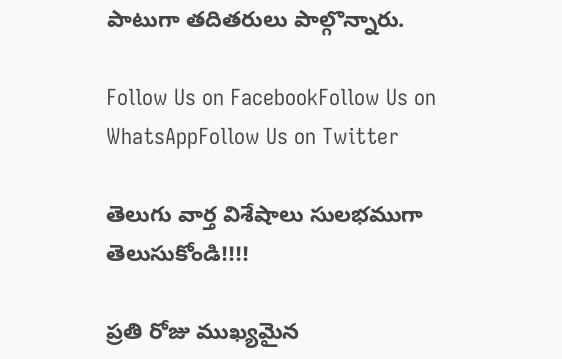పాటుగా తదితరులు పాల్గొన్నారు.

Follow Us on FacebookFollow Us on WhatsAppFollow Us on Twitter

తెలుగు వార్త విశేషాలు సులభముగా తెలుసుకోండి!!!!

ప్రతి రోజు ముఖ్యమైన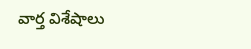వార్త విశేషాలు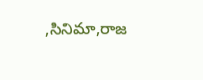,సినిమా,రాజ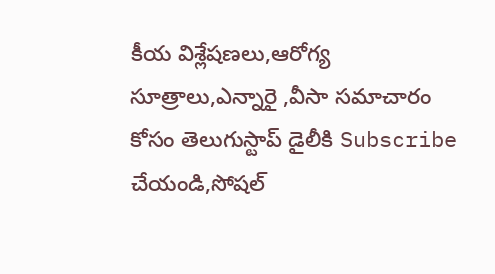కీయ విశ్లేషణలు,ఆరోగ్య సూత్రాలు,ఎన్నారై ,వీసా సమాచారం కోసం తెలుగుస్టాప్ డైలీకి Subscribe చేయండి,సోషల్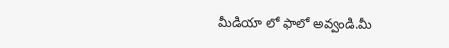మీడియా లో ఫాలో అవ్వండి.మీ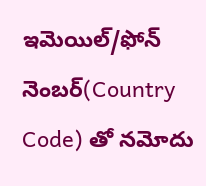ఇమెయిల్/ఫోన్ నెంబర్(Country Code) తో నమోదు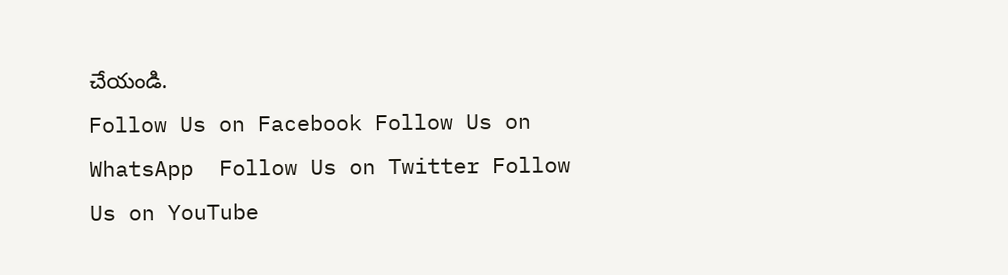చేయండి.
Follow Us on Facebook Follow Us on WhatsApp  Follow Us on Twitter Follow Us on YouTube